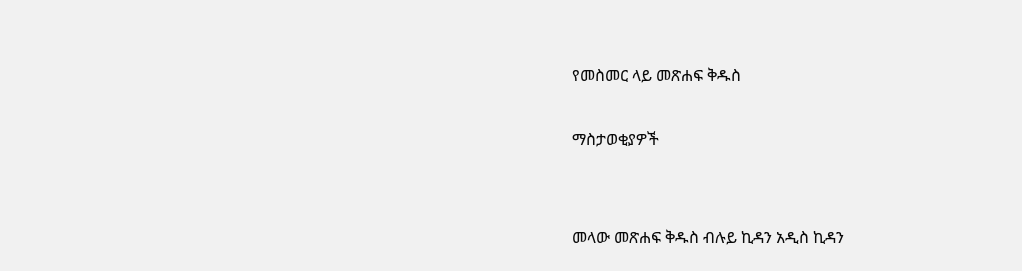የመስመር ላይ መጽሐፍ ቅዱስ

ማስታወቂያዎች


መላው መጽሐፍ ቅዱስ ብሉይ ኪዳን አዲስ ኪዳን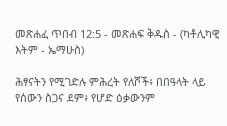መጽሐፈ ጥበብ 12:5 - መጽሐፍ ቅዱስ - (ካቶሊካዊ እትም - ኤማሁስ)

ሕፃናትን የሚገድሉ ምሕረት የለሾች፥ በበዓላት ላይ የሰውን ስጋና ደም፥ የሆድ ዕቃውንም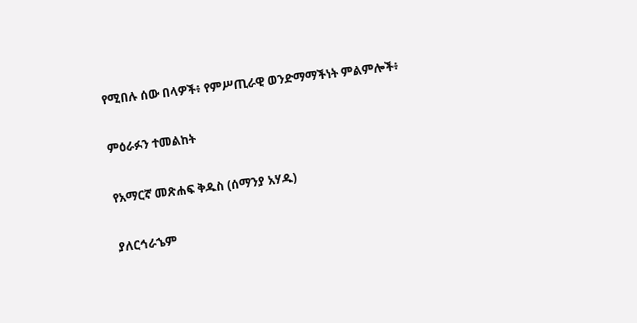የሚበሉ ሰው በላዎች፥ የምሥጢራዊ ወንድማማችነት ምልምሎች፥

ምዕራፉን ተመልከት

የአማርኛ መጽሐፍ ቅዱስ (ሰማንያ አሃዱ)

ያለርኅራኄም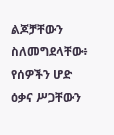ልጆቻቸውን ስለመግደላቸው፥ የሰዎችን ሆድ ዕቃና ሥጋቸውን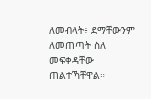ለመብላት፥ ደማቸውንም ለመጠጣት ስለ መፍቀዳቸው ጠልተኻቸዋል።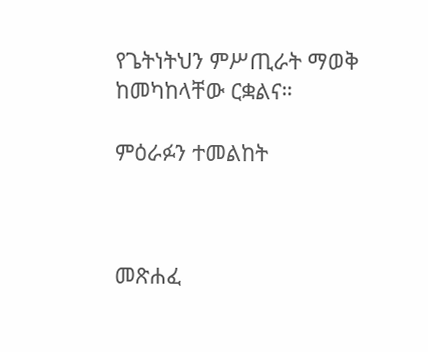የጌትነትህን ምሥጢራት ማወቅ ከመካከላቸው ርቋልና።

ምዕራፉን ተመልከት



መጽሐፈ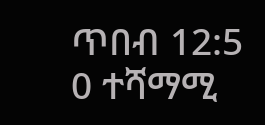ጥበብ 12:5
0 ተሻማሚ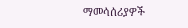ማመሳሰሪያዎች